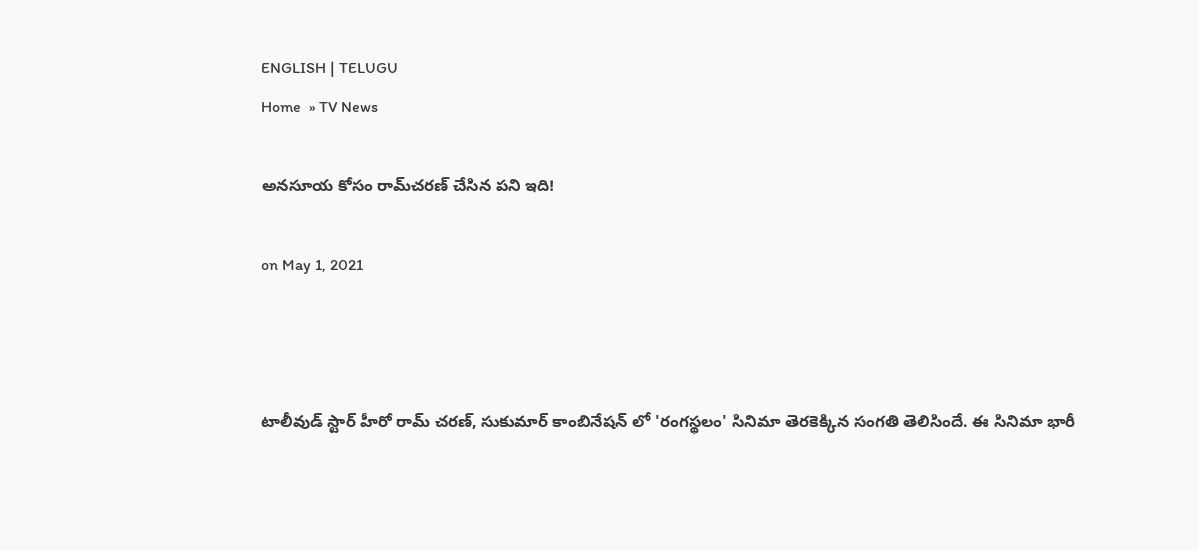ENGLISH | TELUGU
Home  » TV News

అన‌సూయ కోసం రామ్‌చ‌ర‌ణ్ చేసిన ప‌ని ఇది!

on May 1, 2021



టాలీవుడ్ స్టార్ హీరో రామ్ చరణ్, సుకుమార్ కాంబినేషన్ లో 'రంగస్థలం' సినిమా తెరకెక్కిన సంగతి తెలిసిందే. ఈ సినిమా భారీ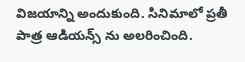విజయాన్ని అందుకుంది. సినిమాలో ప్రతీ పాత్ర ఆడియన్స్ ను అలరించింది.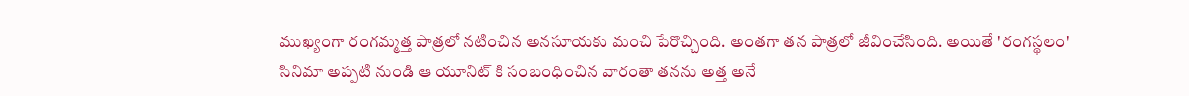ముఖ్యంగా రంగమ్మత్త పాత్రలో నటించిన అనసూయకు మంచి పేరొచ్చింది. అంతగా తన పాత్రలో జీవించేసింది. అయితే 'రంగస్థలం' సినిమా అప్పటి నుండి ఆ యూనిట్ కి సంబంధించిన వారంతా తనను అత్త అనే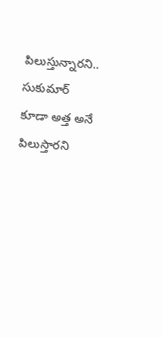పిలుస్తున్నారని.. సుకుమార్ కూడా అత్త అనే పిలుస్తారని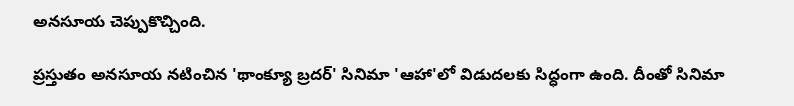అనసూయ చెప్పుకొచ్చింది.

ప్రస్తుతం అనసూయ నటించిన 'థాంక్యూ బ్రదర్' సినిమా 'ఆహా'లో విడుదలకు సిద్ధంగా ఉంది. దీంతో సినిమా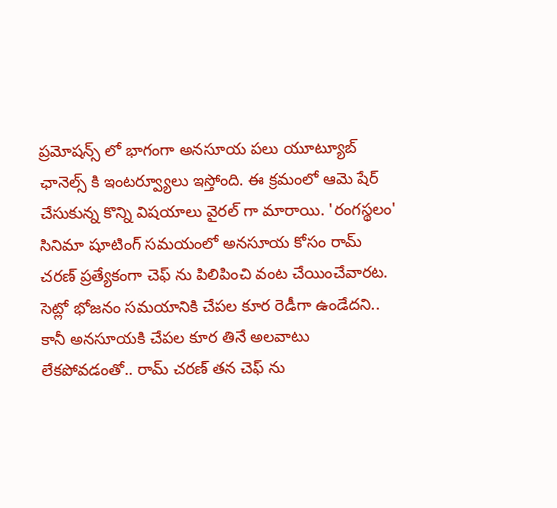ప్రమోషన్స్ లో భాగంగా అనసూయ పలు యూట్యూబ్ ఛానెల్స్ కి ఇంటర్వ్యూలు ఇస్తోంది. ఈ క్రమంలో ఆమె షేర్ చేసుకున్న కొన్ని విషయాలు వైరల్ గా మారాయి. 'రంగస్థలం' సినిమా షూటింగ్ సమయంలో అనసూయ కోసం రామ్ చరణ్ ప్రత్యేకంగా చెఫ్ ను పిలిపించి వంట చేయించేవారట. సెట్లో భోజనం సమయానికి చేపల కూర రెడీగా ఉండేదని.. కానీ అనసూయకి చేపల కూర తినే అలవాటు లేకపోవడంతో.. రామ్ చరణ్ తన చెఫ్ ను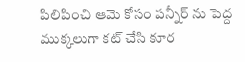పిలిపించి ఆమె కోసం పన్నీర్ ను పెద్ద ముక్కలుగా కట్ చేసి కూర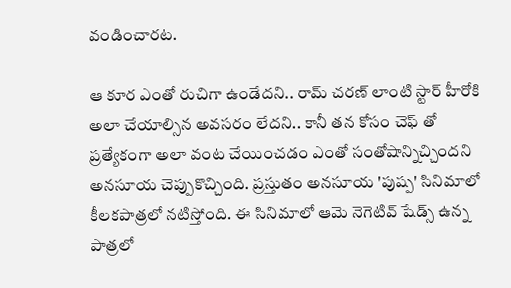వండించారట.

ఆ కూర ఎంతో రుచిగా ఉండేదని.. రామ్ చరణ్ లాంటి స్టార్ హీరోకి అలా చేయాల్సిన అవసరం లేదని.. కానీ తన కోసం చెఫ్ తో ప్రత్యేకంగా అలా వంట చేయించడం ఎంతో సంతోషాన్నిచ్చిందని అనసూయ చెప్పుకొచ్చింది. ప్రస్తుతం అనసూయ 'పుష్ప' సినిమాలో కీలకపాత్రలో నటిస్తోంది. ఈ సినిమాలో ఆమె నెగెటివ్ షేడ్స్ ఉన్న పాత్రలో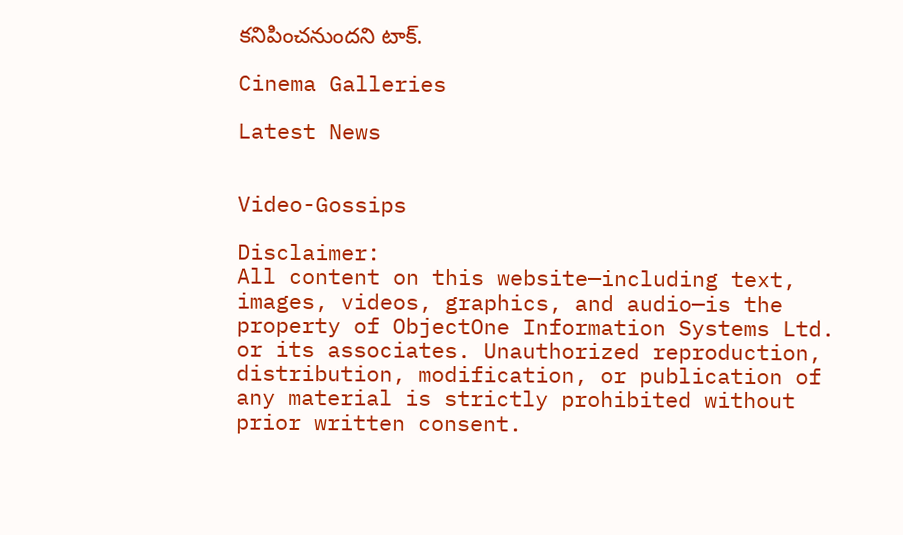కనిపించనుందని టాక్.

Cinema Galleries

Latest News


Video-Gossips

Disclaimer:
All content on this website—including text, images, videos, graphics, and audio—is the property of ObjectOne Information Systems Ltd. or its associates. Unauthorized reproduction, distribution, modification, or publication of any material is strictly prohibited without prior written consent.